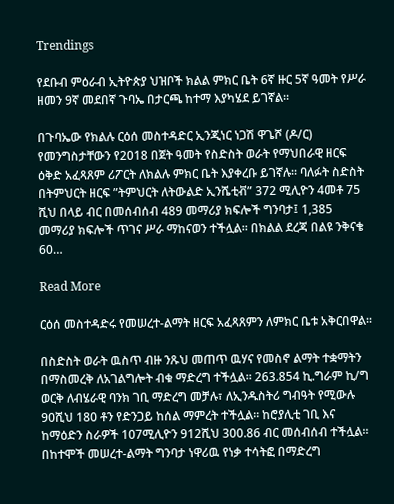Trendings

የደቡብ ምዕራብ ኢትዮጵያ ህዝቦች ክልል ምክር ቤት 6ኛ ዙር 5ኛ ዓመት የሥራ ዘመን 9ኛ መደበኛ ጉባኤ በታርጫ ከተማ እያካሄደ ይገኛል።

በጉባኤው የክልሉ ርዕሰ መስተዳድር ኢንጂነር ነጋሽ ዋጌሾ (ዶ/ር) የመንግስታቸውን የ2018 በጀት ዓመት የስድስት ወራት የማህበራዊ ዘርፍ ዕቅድ አፈጻጸም ሪፖርት ለክልሉ ምክር ቤት እያቀረቡ ይገኛሉ። ባለፉት ስድስት በትምህርት ዘርፍ ”ትምህርት ለትውልድ ኢንሼቲቭ” 372 ሚሊዮን 4መቶ 75 ሺህ በላይ ብር በመሰብሰብ 489 መማሪያ ክፍሎች ግንባታ፤ 1,385 መማሪያ ክፍሎች ጥገና ሥራ ማከናወን ተችሏል። በክልል ደረጃ በልዩ ንቅናቄ 60…

Read More

ርዕሰ መስተዳድሩ የመሠረተ-ልማት ዘርፍ አፈጻጸምን ለምክር ቤቱ አቅርበዋል።

በስድስት ወራት ዉስጥ ብዙ ንጹህ መጠጥ ዉሃና የመስኖ ልማት ተቋማትን በማስመረቅ ለአገልግሎት ብቁ ማድረግ ተችሏል። 263.854 ኪ.ግራም ኪ/ግ ወርቅ ለብሄራዊ ባንክ ገቢ ማድረግ መቻሉ፣ ለኢንዱስትሪ ግብዓት የሚውሉ 90ሺህ 180 ቶን የድንጋይ ከሰል ማምረት ተችሏል፡፡ ከሮያሊቲ ገቢ እና ከማዕድን ስራዎች 107ሚሊዮን 912ሺህ 300.86 ብር መሰብሰብ ተችሏል፡፡ በከተሞች መሠረተ-ልማት ግንባታ ነዋሪዉ የነቃ ተሳትፎ በማድረግ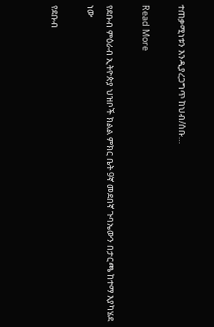ተጠቃሚነቱን እንዲያረጋግጥ ከህብ/ሰቡ…

Read More

የደቡብ ምዕራብ ኢትዮጵያ ህዝቦች ክልል ምክር ቤት 9ኛ መደበኛ ጉባኤውን በታርጫ ከተማ እያካሄደ ነው

የደቡብ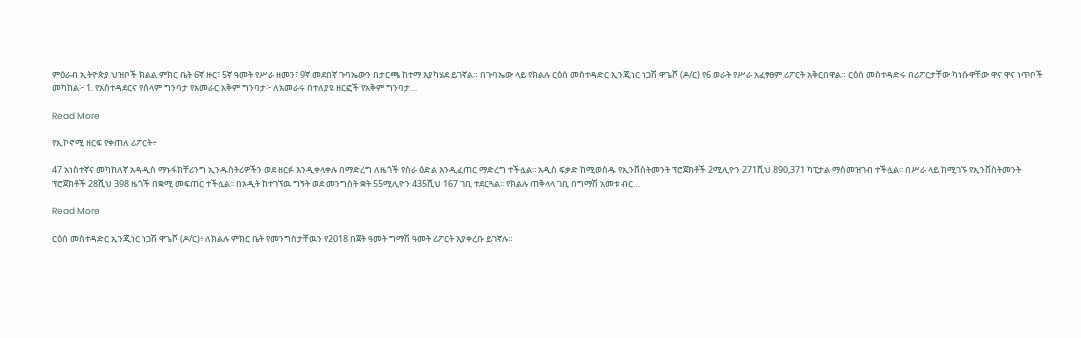ምዕራብ ኢትዮጵያ ህዝቦች ክልል ምክር ቤት 6ኛ ዙር፣ 5ኛ ዓመት የሥራ ዘመን፣ 9ኛ መደበኛ ጉባኤውን በታርጫ ከተማ እያካሄደ ይገኛል። በጉባኤው ላይ የክልሉ ርዕሰ መስተዳድር ኢንጂነር ነጋሽ ዋጌሾ (ዶ/ር) የ6 ወራት የሥራ አፈፃፀም ሪፖርት አቅርበዋል። ርዕሰ መስተዳድሩ በሪፖርታቸው ካነሱዋቸው ዋና ዋና ነጥቦች መካከል፦ 1. የአስተዳደርና የሰላም ግንባታ የአመራር አቅም ግንባታ፦ ለአመራሩ በተለያዩ ዘርፎች የአቅም ግንባታ…

Read More

የኢኮኖሚ ዘርፍ የቀጠለ ሪፖርት÷

47 አነስተኛና መካከለኛ አዳዲስ ማኑፋክቸሪንግ ኢንዱስትሪዎችን ወደ ዘርፉ እንዲቀላቀሉ በማድረግ ለዜጎች የስራ ዕድል እንዲፈጠር ማድረግ ተችሏል፡፡ አዲስ ፍቃድ ከሚወስዱ የኢንቨስትመንት ፕሮጀክቶች 2ሚሊዮን 271ሺህ 890,371 ካፒታል ማስመዝገብ ተችሏል፡፡ በሥራ ላይ ከሚገኙ የኢንቨስትመንት ፕሮጀክቶች 28ሺህ 398 ዜጎች በቋሚ መፍጠር ተችሏል፡፡ በኦዲት ከተገኘዉ ግኝት ወደ መንግስት ቋት 55ሚሊዮን 435ሺህ 167 ገቢ ተደርጓል፡፡ የክልሉ ጠቅላላ ገቢ በግማሽ አመቱ ብር…

Read More

ርዕሰ መስተዳድር ኢንጂነር ነጋሽ ዋጌሾ (ዶ/ር)፥ ለክልሉ ምክር ቤት የመንግስታቸዉን የ2018 በጀት ዓመት ግማሽ ዓመት ሪፖርት እያቀረቡ ይገኛሉ።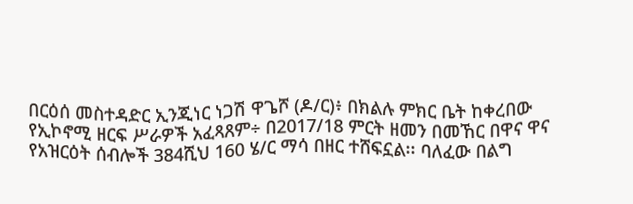በርዕሰ መስተዳድር ኢንጂነር ነጋሽ ዋጌሾ (ዶ/ር)፥ በክልሉ ምክር ቤት ከቀረበው የኢኮኖሚ ዘርፍ ሥራዎች አፈጻጸም÷ በ2017/18 ምርት ዘመን በመኸር በዋና ዋና የአዝርዕት ሰብሎች 384ሺህ 160 ሄ/ር ማሳ በዘር ተሸፍኗል፡፡ ባለፈው በልግ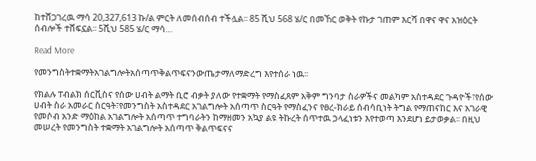ከተሸጋገረዉ ማሳ 20,327,613 ኩ/ል ምርት ለመሰብሰብ ተችሏል፡፡ 85 ሺህ 568 ሄ/ር በመኸር ወቅት የኩታ ገጠም እርሻ በዋና ዋና አዝዕርት ሰብሎች ተሸፍኗል፡፡ 5ሺህ 585 ሄ/ር ማሳ…

Read More

የመንግስትተቋማትአገልግሎትአሰጣጥቅልጥፍናንውጤታማለማድረግ እየተሰራ ነዉ፡፡

የክልሉ ፐብልክ ሰርቪስና የሰው ሀብት ልማት ቢሮ ብቃት ያለው የተቋማት የማስፈጸም አቅም ግንባታ ስራዎችና መልካም አስተዳደር ጉዳዮች፣የሰው ሀብት ስራ አመራር ስርዓት፣የመንግስት አስተዳደር አገልግሎት አሰጣጥ ስርዓት የማስፈንና የፀረ-ክራይ ሰብሳቢነት ትግል የማጠናከር እና አገራዊ የመሶብ አንድ ማዕከል አገልግሎት አሰጣጥ ተግባራትን ከማዘመን አኳያ ልዩ ትኩረት ሰጥተዉ ኃላፈነቱን እየተወጣ እንደሆነ ይታወቃል፡፡ በዚህ መሠረት የመንግስት ተቋማት አገልግሎት አሰጣጥ ቅልጥፍናና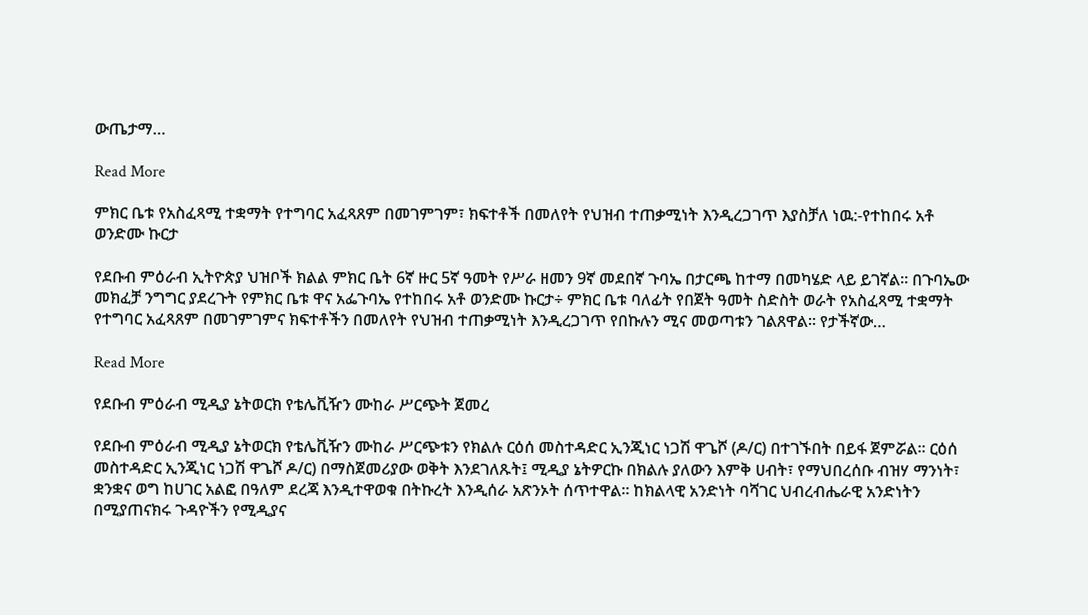ውጤታማ…

Read More

ምክር ቤቱ የአስፈጻሚ ተቋማት የተግባር አፈጻጸም በመገምገም፣ ክፍተቶች በመለየት የህዝብ ተጠቃሚነት እንዲረጋገጥ እያስቻለ ነዉ:-የተከበሩ አቶ ወንድሙ ኩርታ

የደቡብ ምዕራብ ኢትዮጵያ ህዝቦች ክልል ምክር ቤት 6ኛ ዙር 5ኛ ዓመት የሥራ ዘመን 9ኛ መደበኛ ጉባኤ በታርጫ ከተማ በመካሄድ ላይ ይገኛል። በጉባኤው መክፈቻ ንግግር ያደረጉት የምክር ቤቱ ዋና አፌጉባኤ የተከበሩ አቶ ወንድሙ ኩርታ÷ ምክር ቤቱ ባለፊት የበጀት ዓመት ስድስት ወራት የአስፈጻሚ ተቋማት የተግባር አፈጻጸም በመገምገምና ክፍተቶችን በመለየት የህዝብ ተጠቃሚነት እንዲረጋገጥ የበኩሉን ሚና መወጣቱን ገልጸዋል። የታችኛው…

Read More

የደቡብ ምዕራብ ሚዲያ ኔትወርክ የቴሌቪዥን ሙከራ ሥርጭት ጀመረ

የደቡብ ምዕራብ ሚዲያ ኔትወርክ የቴሌቪዥን ሙከራ ሥርጭቱን የክልሉ ርዕሰ መስተዳድር ኢንጂነር ነጋሽ ዋጌሾ (ዶ/ር) በተገኙበት በይፋ ጀምሯል። ርዕሰ መስተዳድር ኢንጂነር ነጋሽ ዋጌሾ ዶ/ር) በማስጀመሪያው ወቅት እንደገለጹት፤ ሚዲያ ኔትዎርኩ በክልሉ ያለውን እምቅ ሀብት፣ የማህበረሰቡ ብዝሃ ማንነት፣ ቋንቋና ወግ ከሀገር አልፎ በዓለም ደረጃ እንዲተዋወቁ በትኩረት እንዲሰራ አጽንኦት ሰጥተዋል። ከክልላዊ አንድነት ባሻገር ህብረብሔራዊ አንድነትን በሚያጠናክሩ ጉዳዮችን የሚዲያና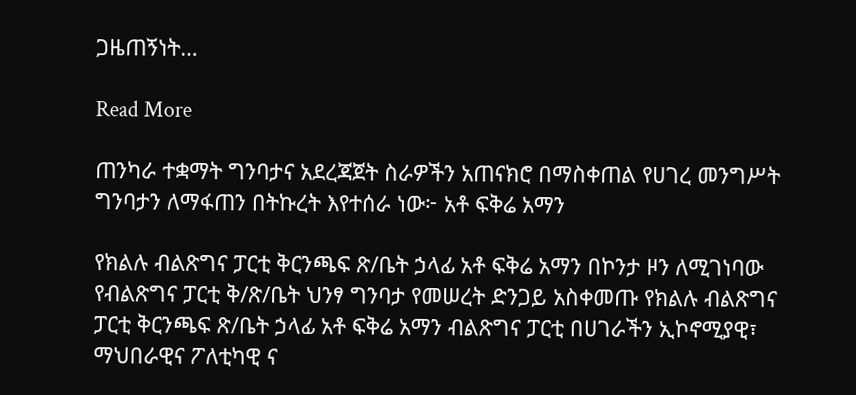ጋዜጠኝነት…

Read More

ጠንካራ ተቋማት ግንባታና አደረጃጀት ስራዎችን አጠናክሮ በማስቀጠል የሀገረ መንግሥት ግንባታን ለማፋጠን በትኩረት እየተሰራ ነው፦ አቶ ፍቅሬ አማን

የክልሉ ብልጽግና ፓርቲ ቅርንጫፍ ጽ/ቤት ኃላፊ አቶ ፍቅሬ አማን በኮንታ ዞን ለሚገነባው የብልጽግና ፓርቲ ቅ/ጽ/ቤት ህንፃ ግንባታ የመሠረት ድንጋይ አስቀመጡ የክልሉ ብልጽግና ፓርቲ ቅርንጫፍ ጽ/ቤት ኃላፊ አቶ ፍቅሬ አማን ብልጽግና ፓርቲ በሀገራችን ኢኮኖሚያዊ፣ ማህበራዊና ፖለቲካዊ ና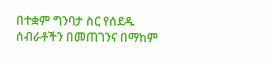በተቋም ግንባታ ስር የሰደዱ ሰብራቶችን በመጠገንና በማከም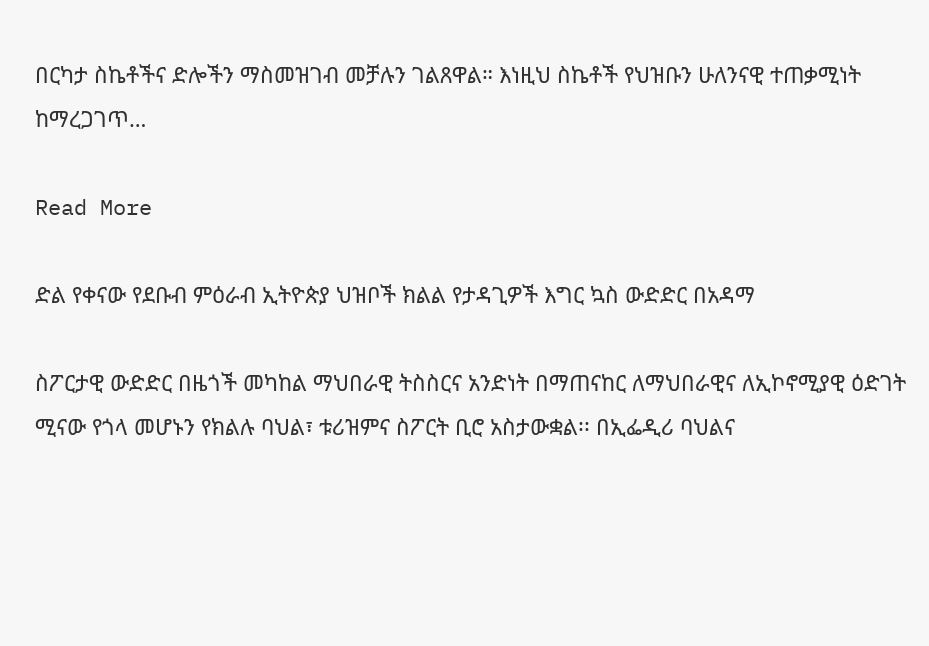በርካታ ስኬቶችና ድሎችን ማስመዝገብ መቻሉን ገልጸዋል። እነዚህ ስኬቶች የህዝቡን ሁለንናዊ ተጠቃሚነት ከማረጋገጥ…

Read More

ድል የቀናው የደቡብ ምዕራብ ኢትዮጵያ ህዝቦች ክልል የታዳጊዎች እግር ኳስ ውድድር በአዳማ

ስፖርታዊ ውድድር በዜጎች መካከል ማህበራዊ ትስስርና አንድነት በማጠናከር ለማህበራዊና ለኢኮኖሚያዊ ዕድገት ሚናው የጎላ መሆኑን የክልሉ ባህል፣ ቱሪዝምና ስፖርት ቢሮ አስታውቋል፡፡ በኢፌዲሪ ባህልና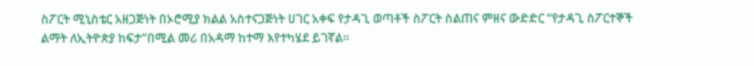ስፖርት ሚኒስቴር አዘጋጅነት በኦሮሚያ ክልል አስተናጋጅነት ሀገር አቀፍ የታዳጊ ወጣቶች ስፖርት ስልጠና ምዘና ውድድር “የታዳጊ ስፖርተኞች ልማት ለኢትዮጵያ ከፍታ”በሚል መሪ በአዳማ ከተማ እየተካሄደ ይገኛል፡፡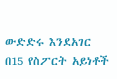ውድድሩ እንደአገር በ15 የስፖርት አይነቶች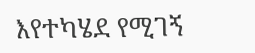እየተካሄደ የሚገኝ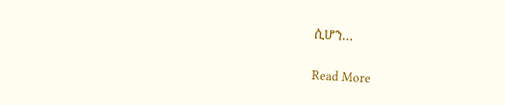ሲሆን…

Read More